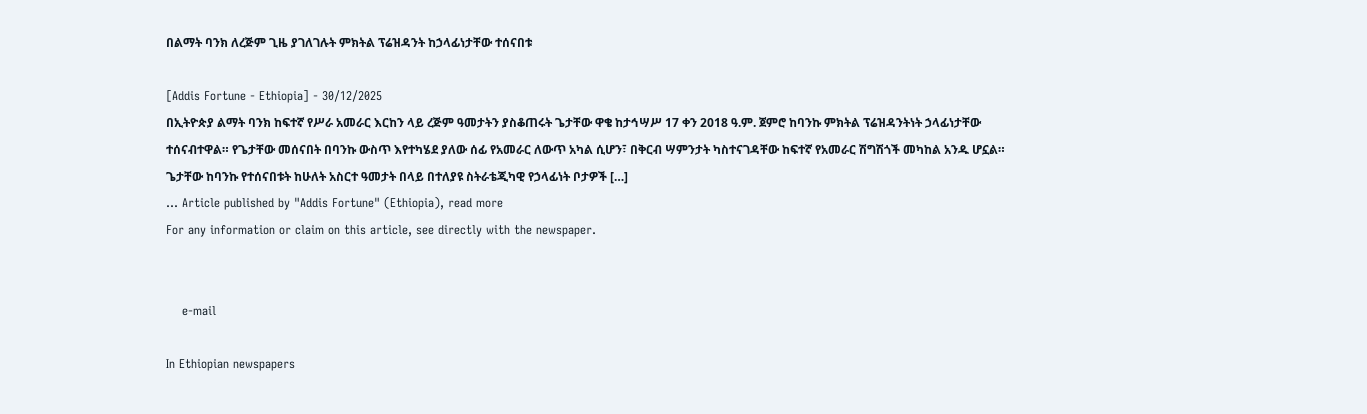በልማት ባንክ ለረጅም ጊዜ ያገለገሉት ምክትል ፕሬዝዳንት ከኃላፊነታቸው ተሰናበቱ

[Addis Fortune - Ethiopia] - 30/12/2025
በኢትዮጵያ ልማት ባንክ ከፍተኛ የሥራ አመራር እርከን ላይ ረጅም ዓመታትን ያስቆጠሩት ጌታቸው ዋቄ ከታኅሣሥ 17 ቀን 2018 ዓ.ም. ጀምሮ ከባንኩ ምክትል ፕሬዝዳንትነት ኃላፊነታቸው ተሰናብተዋል። የጌታቸው መሰናበት በባንኩ ውስጥ እየተካሄደ ያለው ሰፊ የአመራር ለውጥ አካል ሲሆን፣ በቅርብ ሣምንታት ካስተናገዳቸው ከፍተኛ የአመራር ሽግሽጎች መካከል አንዱ ሆኗል። ጌታቸው ከባንኩ የተሰናበቱት ከሁለት አስርተ ዓመታት በላይ በተለያዩ ስትራቴጂካዊ የኃላፊነት ቦታዎች […]
... Article published by "Addis Fortune" (Ethiopia), read more
For any information or claim on this article, see directly with the newspaper.


    e-mail

In Ethiopian newspapers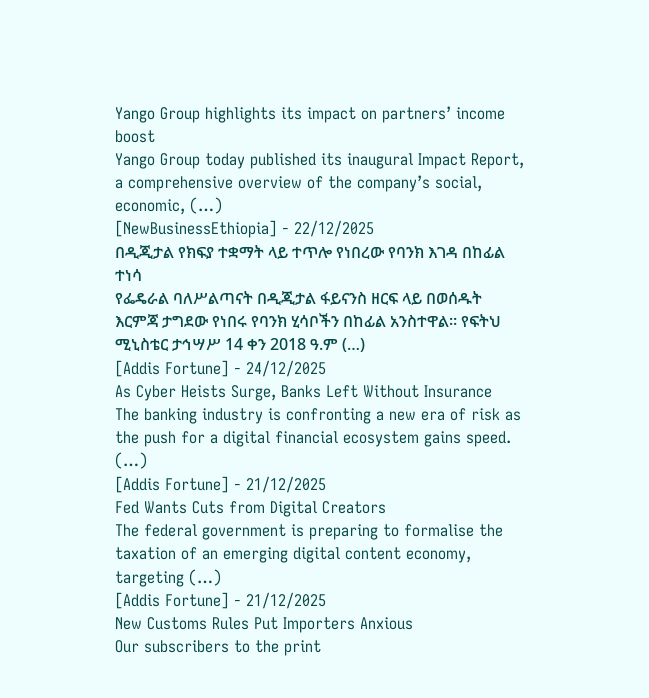Yango Group highlights its impact on partners’ income boost
Yango Group today published its inaugural Impact Report, a comprehensive overview of the company’s social, economic, (…)
[NewBusinessEthiopia] - 22/12/2025
በዲጂታል የክፍያ ተቋማት ላይ ተጥሎ የነበረው የባንክ እገዳ በከፊል ተነሳ
የፌዴራል ባለሥልጣናት በዲጂታል ፋይናንስ ዘርፍ ላይ በወሰዱት እርምጃ ታግደው የነበሩ የባንክ ሂሳቦችን በከፊል አንስተዋል። የፍትህ ሚኒስቴር ታኅሣሥ 14 ቀን 2018 ዓ.ም (…)
[Addis Fortune] - 24/12/2025
As Cyber Heists Surge, Banks Left Without Insurance
The banking industry is confronting a new era of risk as the push for a digital financial ecosystem gains speed. (…)
[Addis Fortune] - 21/12/2025
Fed Wants Cuts from Digital Creators
The federal government is preparing to formalise the taxation of an emerging digital content economy, targeting (…)
[Addis Fortune] - 21/12/2025
New Customs Rules Put Importers Anxious
Our subscribers to the print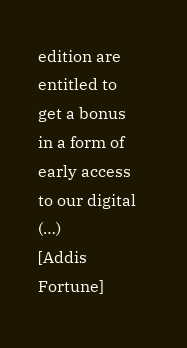edition are entitled to get a bonus in a form of early access to our digital (…)
[Addis Fortune]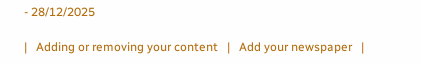- 28/12/2025

|   Adding or removing your content   |   Add your newspaper   |